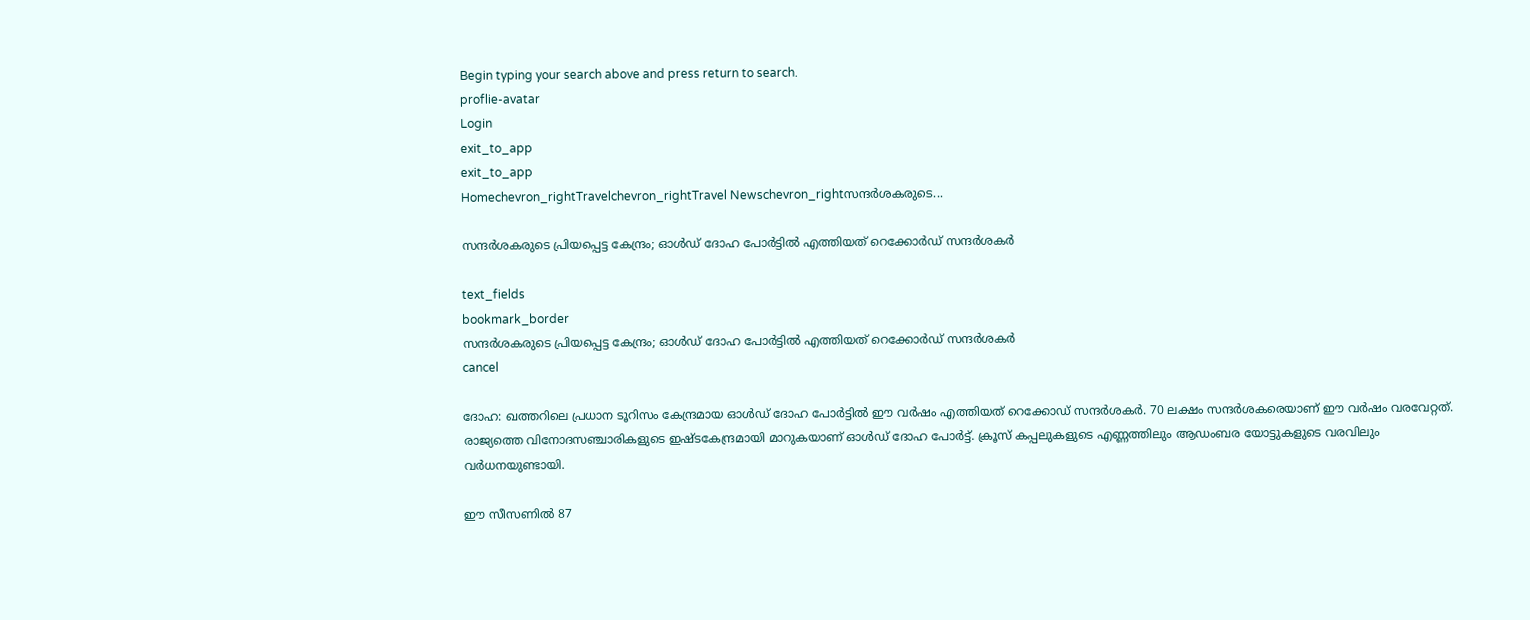Begin typing your search above and press return to search.
proflie-avatar
Login
exit_to_app
exit_to_app
Homechevron_rightTravelchevron_rightTravel Newschevron_rightസന്ദർശകരുടെ...

സന്ദർശകരുടെ പ്രിയപ്പെട്ട കേന്ദ്രം; ഓൾഡ് ദോഹ പോർട്ടിൽ എത്തിയത് റെക്കോർഡ് സന്ദർശകർ

text_fields
bookmark_border
സന്ദർശകരുടെ പ്രിയപ്പെട്ട കേന്ദ്രം; ഓൾഡ് ദോഹ പോർട്ടിൽ എത്തിയത് റെക്കോർഡ് സന്ദർശകർ
cancel

ദോഹ: ഖത്തറിലെ പ്രധാന ടൂറിസം കേന്ദ്രമായ ഓൾഡ് ദോഹ പോർട്ടിൽ ഈ വർഷം എത്തിയത് റെക്കോഡ് സന്ദർശകർ. 70 ലക്ഷം സന്ദർശകരെയാണ് ഈ വർഷം വരവേറ്റത്. രാജ്യത്തെ വിനോദസഞ്ചാരികളുടെ ഇഷ്ടകേന്ദ്രമായി മാറുകയാണ് ഓൾഡ് ദോഹ പോർട്ട്. ക്രൂസ് കപ്പലുകളുടെ എണ്ണത്തിലും ആഡംബര യോട്ടുകളുടെ വരവിലും വർധനയുണ്ടായി.

ഈ സീസണിൽ 87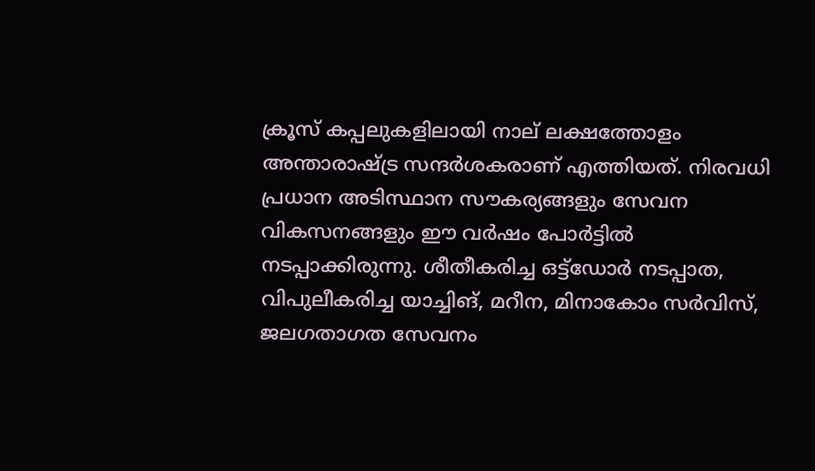ക്രൂസ് കപ്പലുകളിലായി നാല് ലക്ഷത്തോളം അന്താരാഷ്ട്ര സന്ദർശകരാണ് എത്തിയത്. നിരവധി പ്രധാന അടിസ്ഥാന സൗകര്യങ്ങളും സേവന വികസനങ്ങളും ഈ വർഷം പോർട്ടിൽ നടപ്പാക്കിരുന്നു. ശീതീകരിച്ച ഒട്ട്ഡോർ നടപ്പാത, വിപുലീകരിച്ച യാച്ചിങ്, മറീന, മിനാകോം സർവിസ്, ജലഗതാഗത സേവനം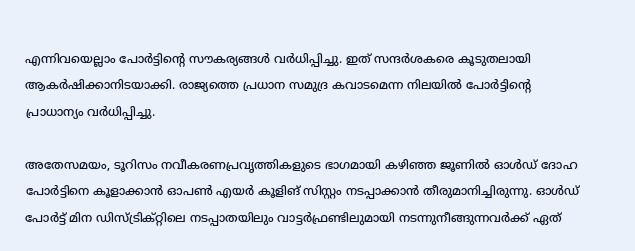എന്നിവയെല്ലാം പോർട്ടിന്റെ സൗകര്യങ്ങൾ വർധിപ്പിച്ചു. ഇത് സന്ദർശകരെ കൂടുതലായി ആകർഷിക്കാനിടയാക്കി. രാജ്യത്തെ പ്രധാന സമുദ്ര കവാടമെന്ന നിലയിൽ പോർട്ടിന്റെ പ്രാധാന്യം വർധിപ്പിച്ചു.

അതേസമയം, ടൂറിസം നവീകരണപ്രവൃത്തികളുടെ ഭാഗമായി കഴിഞ്ഞ ജൂണിൽ ഓൾഡ് ദോഹ പോർട്ടിനെ കൂളാക്കാൻ ഓപൺ എയർ കൂളിങ് സിസ്റ്റം നടപ്പാക്കാൻ തീരുമാനിച്ചിരുന്നു. ഓൾഡ് പോർട്ട് മിന ഡിസ്ട്രിക്റ്റിലെ നടപ്പാതയിലും വാട്ടർഫ്രണ്ടിലുമായി നടന്നുനീങ്ങുന്നവർക്ക് ഏത്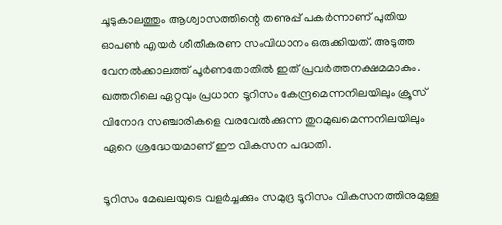ചൂടുകാലത്തും ആശ്വാസത്തിന്റെ തണുപ്പ് പകർന്നാണ് പുതിയ ഓപൺ എയർ ശീതീകരണ സംവിധാനം ഒരുക്കിയത്. അടുത്ത വേനൽക്കാലത്ത് പൂർണതോതിൽ ഇത് പ്രവർത്തനക്ഷമമാകും. ഖത്തറിലെ ഏറ്റവും പ്രധാന ടൂറിസം കേന്ദ്രമെന്നനിലയിലും ക്രൂസ് വിനോദ സഞ്ചാരികളെ വരവേൽക്കുന്ന തുറമുഖമെന്നനിലയിലും ഏറെ ശ്രദ്ധേയമാണ് ഈ വികസന പദ്ധതി.

ടൂറിസം മേഖലയുടെ വളർച്ചക്കും സമുദ്ര ടൂറിസം വികസനത്തിനുമുള്ള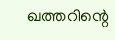ഖത്തറിന്റെ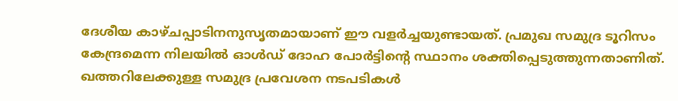ദേശീയ കാഴ്ചപ്പാടിനനുസൃതമായാണ് ഈ വളർച്ചയുണ്ടായത്. പ്രമുഖ സമുദ്ര ടൂറിസം കേന്ദ്രമെന്ന നിലയിൽ ഓൾഡ് ദോഹ പോർട്ടിന്റെ സ്ഥാനം ശക്തിപ്പെടുത്തുന്നതാണിത്. ഖത്തറിലേക്കുള്ള സമുദ്ര പ്രവേശന നടപടികൾ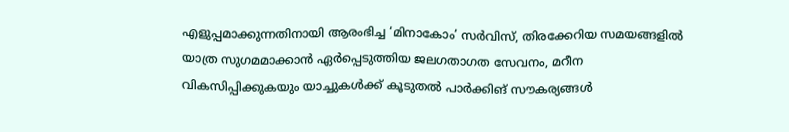എളുപ്പമാക്കുന്നതിനായി ആരംഭിച്ച ‘മിനാകോം’ സർവിസ്, തിരക്കേറിയ സമയങ്ങളിൽ യാത്ര സുഗമമാക്കാൻ ഏർപ്പെടുത്തിയ ജലഗതാഗത സേവനം, മറീന വികസിപ്പിക്കുകയും യാച്ചുകൾക്ക് കൂടുതൽ പാർക്കിങ് സൗകര്യങ്ങൾ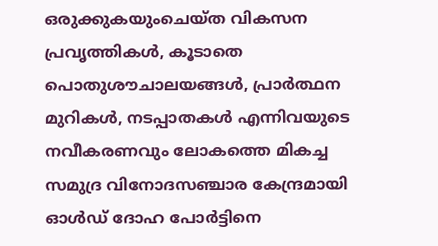ഒരുക്കുകയുംചെയ്ത വികസന പ്രവൃത്തികൾ, കൂടാതെ പൊതുശൗചാലയങ്ങൾ, പ്രാർത്ഥന മുറികൾ, നടപ്പാതകൾ എന്നിവയുടെ നവീകരണവും ലോകത്തെ മികച്ച സമുദ്ര വിനോദസഞ്ചാര കേന്ദ്രമായി ഓൾഡ് ദോഹ പോർട്ടിനെ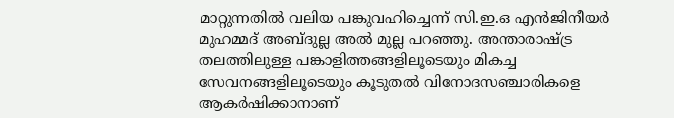മാറ്റുന്നതിൽ വലിയ പങ്കുവഹിച്ചെന്ന് സി.ഇ.ഒ എൻജിനീയർ മുഹമ്മദ് അബ്ദുല്ല അൽ മുല്ല പറഞ്ഞു. അന്താരാഷ്ട്ര തലത്തിലുള്ള പങ്കാളിത്തങ്ങളിലൂടെയും മികച്ച സേവനങ്ങളിലൂടെയും കൂടുതൽ വിനോദസഞ്ചാരികളെ ആകർഷിക്കാനാണ്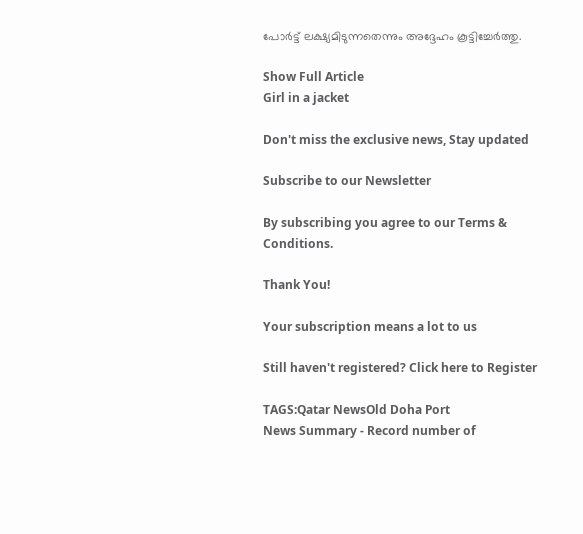പോർട്ട് ലക്ഷ്യമിടുന്നതെന്നും അദ്ദേഹം കൂട്ടിച്ചേർത്തു.

Show Full Article
Girl in a jacket

Don't miss the exclusive news, Stay updated

Subscribe to our Newsletter

By subscribing you agree to our Terms & Conditions.

Thank You!

Your subscription means a lot to us

Still haven't registered? Click here to Register

TAGS:Qatar NewsOld Doha Port
News Summary - Record number of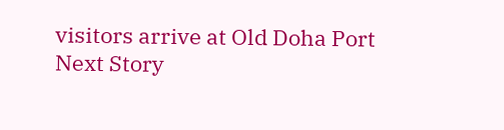visitors arrive at Old Doha Port
Next Story